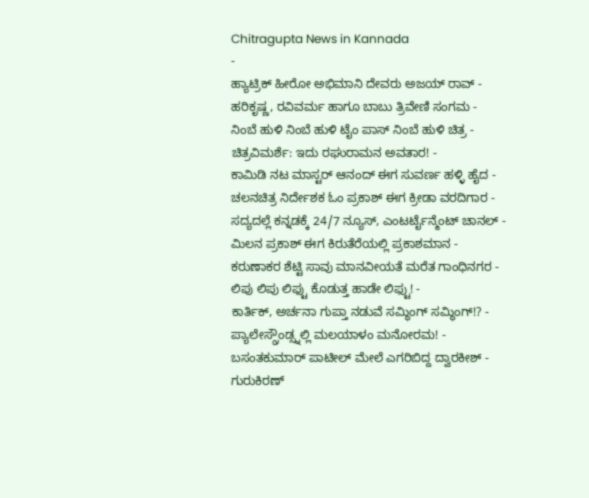Chitragupta News in Kannada
-
ಹ್ಯಾಟ್ರಿಕ್ ಹೀರೋ ಅಭಿಮಾನಿ ದೇವರು ಅಜಯ್ ರಾವ್ -
ಹರಿಕೃಷ್ಣ, ರವಿವರ್ಮ ಹಾಗೂ ಬಾಬು ತ್ರಿವೇಣಿ ಸಂಗಮ -
ನಿಂಬೆ ಹುಳಿ ನಿಂಬೆ ಹುಳಿ ಟೈಂ ಪಾಸ್ ನಿಂಬೆ ಹುಳಿ ಚಿತ್ರ -
ಚಿತ್ರವಿಮರ್ಶೆ: ಇದು ರಘುರಾಮನ ಅವತಾರ! -
ಕಾಮಿಡಿ ನಟ ಮಾಸ್ಟರ್ ಆನಂದ್ ಈಗ ಸುವರ್ಣ ಹಳ್ಳಿ ಹೈದ -
ಚಲನಚಿತ್ರ ನಿರ್ದೇಶಕ ಓಂ ಪ್ರಕಾಶ್ ಈಗ ಕ್ರೀಡಾ ವರದಿಗಾರ -
ಸದ್ಯದಲ್ಲೆ ಕನ್ನಡಕ್ಕೆ 24/7 ನ್ಯೂಸ್, ಎಂಟರ್ಟೈನ್ಮೆಂಟ್ ಚಾನಲ್ -
ಮಿಲನ ಪ್ರಕಾಶ್ ಈಗ ಕಿರುತೆರೆಯಲ್ಲಿ ಪ್ರಕಾಶಮಾನ -
ಕರುಣಾಕರ ಶೆಟ್ಟಿ ಸಾವು ಮಾನವೀಯತೆ ಮರೆತ ಗಾಂಧಿನಗರ -
ಲಿಪು ಲಿಪು ಲಿಫ್ಟು ಕೊಡುತ್ತ ಹಾಡೇ ಲಿಫ್ಟು! -
ಕಾರ್ತಿಕ್, ಅರ್ಚನಾ ಗುಪ್ತಾ ನಡುವೆ ಸಮ್ಥಿಂಗ್ ಸಮ್ಥಿಂಗ್!? -
ಪ್ಯಾಲೇಸ್ಗ್ರೌಂಡ್ಸ್ನಲ್ಲಿ ಮಲಯಾಳಂ ಮನೋರಮ! -
ಬಸಂತಕುಮಾರ್ ಪಾಟೀಲ್ ಮೇಲೆ ಎಗರಿಬಿದ್ದ ದ್ವಾರಕೀಶ್ -
ಗುರುಕಿರಣ್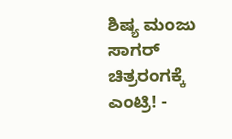ಶಿಷ್ಯ ಮಂಜು ಸಾಗರ್ ಚಿತ್ರರಂಗಕ್ಕೆ ಎಂಟ್ರಿ! -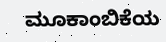ಮೂಕಾಂಬಿಕೆಯ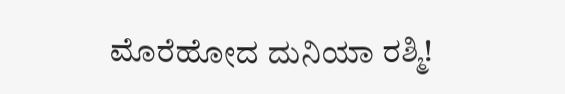ಮೊರೆಹೋದ ದುನಿಯಾ ರಶ್ಮಿ!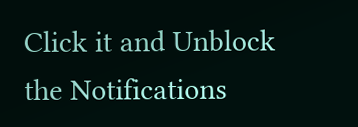Click it and Unblock the Notifications